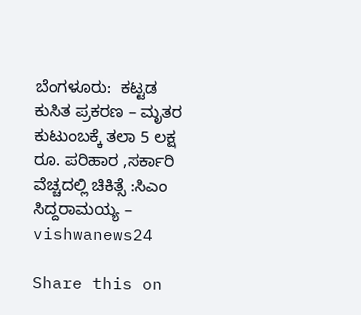ಬೆಂಗಳೂರು:  ಕಟ್ಟಡ ಕುಸಿತ ಪ್ರಕರಣ – ಮೃತರ ಕುಟುಂಬಕ್ಕೆ ತಲಾ 5 ಲಕ್ಷ ರೂ. ಪರಿಹಾರ ,ಸರ್ಕಾರಿ ವೆಚ್ಚದಲ್ಲಿ ಚಿಕಿತ್ಸೆ :ಸಿಎಂ ಸಿದ್ದರಾಮಯ್ಯ – vishwanews24

Share this on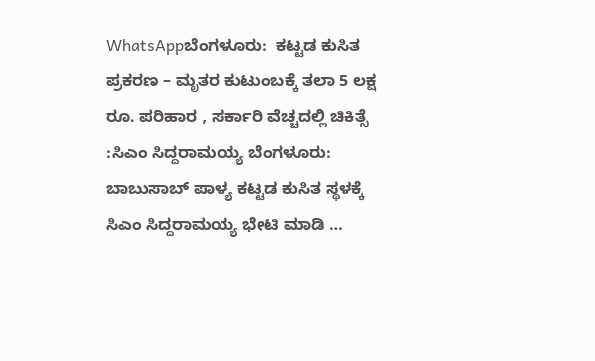WhatsAppಬೆಂಗಳೂರು:  ಕಟ್ಟಡ ಕುಸಿತ ಪ್ರಕರಣ – ಮೃತರ ಕುಟುಂಬಕ್ಕೆ ತಲಾ 5 ಲಕ್ಷ ರೂ. ಪರಿಹಾರ , ಸರ್ಕಾರಿ ವೆಚ್ಚದಲ್ಲಿ ಚಿಕಿತ್ಸೆ :ಸಿಎಂ ಸಿದ್ದರಾಮಯ್ಯ ಬೆಂಗಳೂರು: ಬಾಬುಸಾಬ್ ಪಾಳ್ಯ ಕಟ್ಟಡ ಕುಸಿತ ಸ್ಥಳಕ್ಕೆ ಸಿಎಂ ಸಿದ್ದರಾಮಯ್ಯ ಭೇಟಿ ಮಾಡಿ …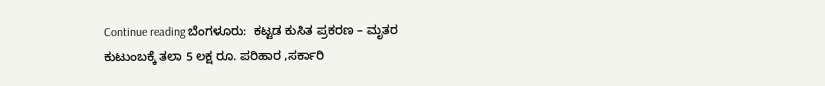Continue reading ಬೆಂಗಳೂರು:  ಕಟ್ಟಡ ಕುಸಿತ ಪ್ರಕರಣ – ಮೃತರ ಕುಟುಂಬಕ್ಕೆ ತಲಾ 5 ಲಕ್ಷ ರೂ. ಪರಿಹಾರ ,ಸರ್ಕಾರಿ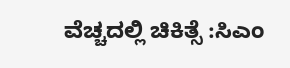ವೆಚ್ಚದಲ್ಲಿ ಚಿಕಿತ್ಸೆ :ಸಿಎಂ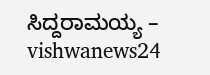ಸಿದ್ದರಾಮಯ್ಯ – vishwanews24